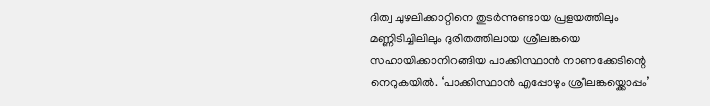ദിത്വ ചുഴലിക്കാറ്റിനെ തുടർന്നുണ്ടായ പ്രളയത്തിലും മണ്ണിടിച്ചിലിലും ദുരിതത്തിലായ ശ്രീലങ്കയെ സഹായിക്കാനിറങ്ങിയ പാക്കിസ്ഥാൻ നാണക്കേടിന്റെ നെറുകയിൽ. ‘പാക്കിസ്ഥാൻ എപ്പോഴും ശ്രീലങ്കയ്ക്കൊപ്പം’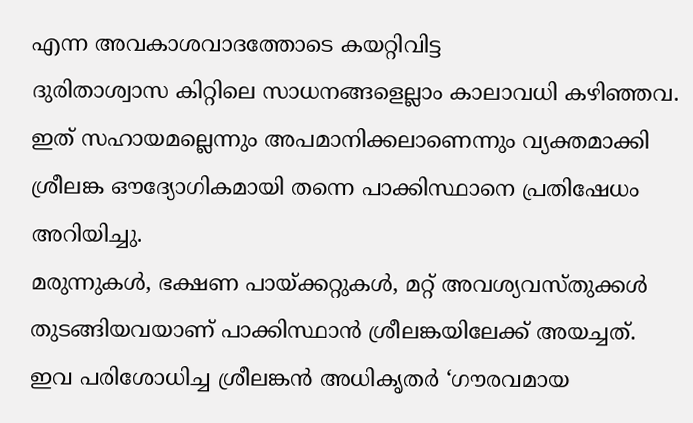എന്ന അവകാശവാദത്തോടെ കയറ്റിവിട്ട
ദുരിതാശ്വാസ കിറ്റിലെ സാധനങ്ങളെല്ലാം കാലാവധി കഴിഞ്ഞവ. ഇത് സഹായമല്ലെന്നും അപമാനിക്കലാണെന്നും വ്യക്തമാക്കി ശ്രീലങ്ക ഔദ്യോഗികമായി തന്നെ പാക്കിസ്ഥാനെ പ്രതിഷേധം അറിയിച്ചു.
മരുന്നുകൾ, ഭക്ഷണ പായ്ക്കറ്റുകൾ, മറ്റ് അവശ്യവസ്തുക്കൾ തുടങ്ങിയവയാണ് പാക്കിസ്ഥാൻ ശ്രീലങ്കയിലേക്ക് അയച്ചത്.
ഇവ പരിശോധിച്ച ശ്രീലങ്കൻ അധികൃതർ ‘ഗൗരവമായ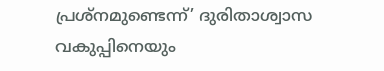പ്രശ്നമുണ്ടെന്ന്’ ദുരിതാശ്വാസ വകുപ്പിനെയും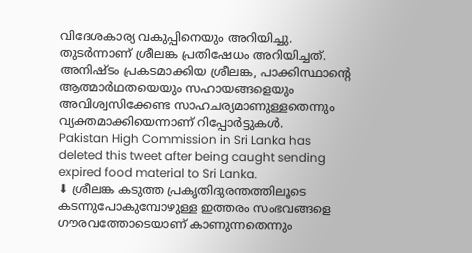വിദേശകാര്യ വകുപ്പിനെയും അറിയിച്ചു. തുടർന്നാണ് ശ്രീലങ്ക പ്രതിഷേധം അറിയിച്ചത്.
അനിഷ്ടം പ്രകടമാക്കിയ ശ്രീലങ്ക, പാക്കിസ്ഥാന്റെ ആത്മാർഥതയെയും സഹായങ്ങളെയും അവിശ്വസിക്കേണ്ട സാഹചര്യമാണുള്ളതെന്നും വ്യക്തമാക്കിയെന്നാണ് റിപ്പോർട്ടുകൾ.
Pakistan High Commission in Sri Lanka has deleted this tweet after being caught sending expired food material to Sri Lanka.
⬇ ശ്രീലങ്ക കടുത്ത പ്രകൃതിദുരന്തത്തിലൂടെ കടന്നുപോകുമ്പോഴുള്ള ഇത്തരം സംഭവങ്ങളെ ഗൗരവത്തോടെയാണ് കാണുന്നതെന്നും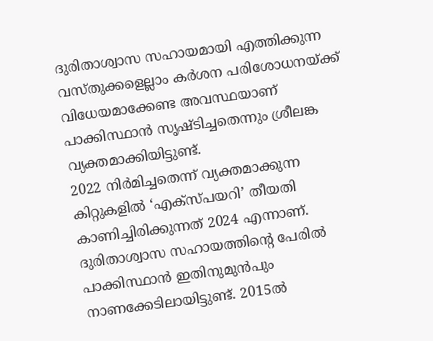ദുരിതാശ്വാസ സഹായമായി എത്തിക്കുന്ന വസ്തുക്കളെല്ലാം കർശന പരിശോധനയ്ക്ക് വിധേയമാക്കേണ്ട അവസ്ഥയാണ് പാക്കിസ്ഥാൻ സൃഷ്ടിച്ചതെന്നും ശ്രീലങ്ക വ്യക്തമാക്കിയിട്ടുണ്ട്.
2022 നിർമിച്ചതെന്ന് വ്യക്തമാക്കുന്ന കിറ്റുകളിൽ ‘എക്സ്പയറി’ തീയതി കാണിച്ചിരിക്കുന്നത് 2024 എന്നാണ്.
ദുരിതാശ്വാസ സഹായത്തിന്റെ പേരിൽ പാക്കിസ്ഥാൻ ഇതിനുമുൻപും നാണക്കേടിലായിട്ടുണ്ട്. 2015ൽ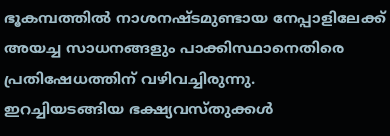ഭൂകമ്പത്തിൽ നാശനഷ്ടമുണ്ടായ നേപ്പാളിലേക്ക് അയച്ച സാധനങ്ങളും പാക്കിസ്ഥാനെതിരെ പ്രതിഷേധത്തിന് വഴിവച്ചിരുന്നു.
ഇറച്ചിയടങ്ങിയ ഭക്ഷ്യവസ്തുക്കൾ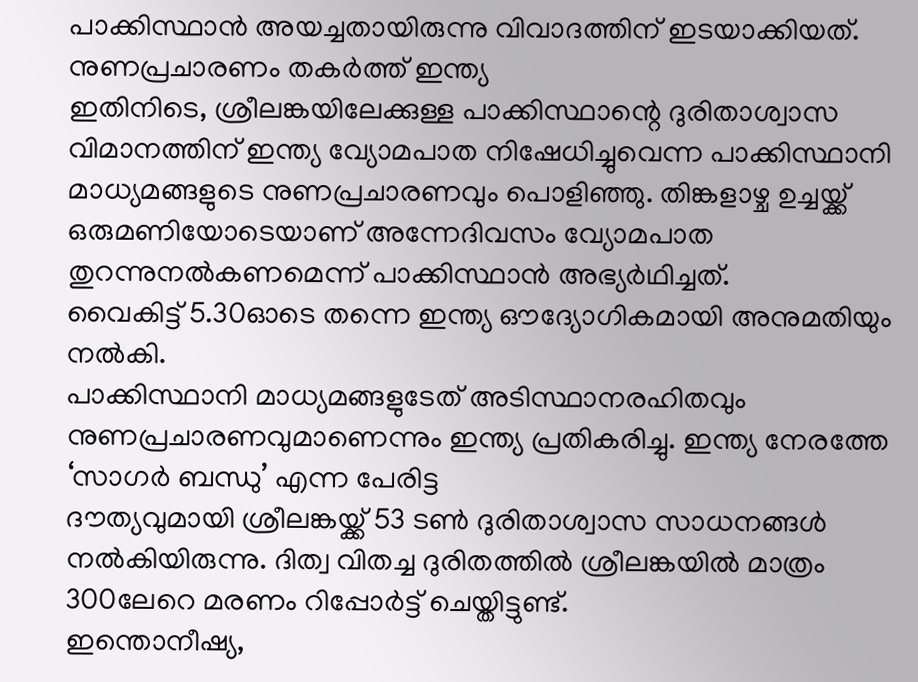പാക്കിസ്ഥാൻ അയച്ചതായിരുന്നു വിവാദത്തിന് ഇടയാക്കിയത്.
നുണപ്രചാരണം തകർത്ത് ഇന്ത്യ
ഇതിനിടെ, ശ്രീലങ്കയിലേക്കുള്ള പാക്കിസ്ഥാന്റെ ദുരിതാശ്വാസ വിമാനത്തിന് ഇന്ത്യ വ്യോമപാത നിഷേധിച്ചുവെന്ന പാക്കിസ്ഥാനി മാധ്യമങ്ങളുടെ നുണപ്രചാരണവും പൊളിഞ്ഞു. തിങ്കളാഴ്ച ഉച്ചയ്ക്ക് ഒരുമണിയോടെയാണ് അന്നേദിവസം വ്യോമപാത തുറന്നുനൽകണമെന്ന് പാക്കിസ്ഥാൻ അഭ്യർഥിച്ചത്.
വൈകിട്ട് 5.30ഓടെ തന്നെ ഇന്ത്യ ഔദ്യോഗികമായി അനുമതിയും നൽകി.
പാക്കിസ്ഥാനി മാധ്യമങ്ങളുടേത് അടിസ്ഥാനരഹിതവും നുണപ്രചാരണവുമാണെന്നും ഇന്ത്യ പ്രതികരിച്ചു. ഇന്ത്യ നേരത്തേ ‘സാഗർ ബന്ധു’ എന്ന പേരിട്ട
ദൗത്യവുമായി ശ്രീലങ്കയ്ക്ക് 53 ടൺ ദുരിതാശ്വാസ സാധനങ്ങൾ നൽകിയിരുന്നു. ദിത്വ വിതച്ച ദുരിതത്തിൽ ശ്രീലങ്കയിൽ മാത്രം 300ലേറെ മരണം റിപ്പോർട്ട് ചെയ്തിട്ടുണ്ട്.
ഇന്തൊനീഷ്യ,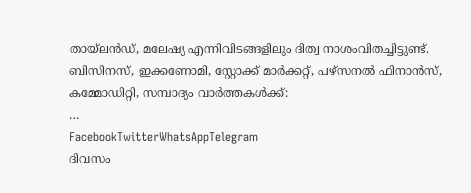തായ്ലൻഡ്, മലേഷ്യ എന്നിവിടങ്ങളിലും ദിത്വ നാശംവിതച്ചിട്ടുണ്ട്.
ബിസിനസ്, ഇക്കണോമി, സ്റ്റോക്ക് മാർക്കറ്റ്, പഴ്സനൽ ഫിനാൻസ്, കമ്മോഡിറ്റി, സമ്പാദ്യം വാർത്തകൾക്ക്:
…
FacebookTwitterWhatsAppTelegram
ദിവസം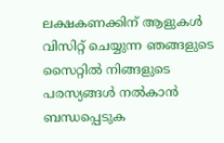ലക്ഷകണക്കിന് ആളുകൾ വിസിറ്റ് ചെയ്യുന്ന ഞങ്ങളുടെ സൈറ്റിൽ നിങ്ങളുടെ പരസ്യങ്ങൾ നൽകാൻ ബന്ധപ്പെടുക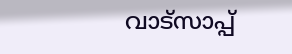വാട്സാപ്പ്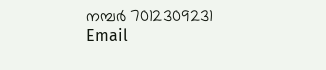നമ്പർ 7012309231 Email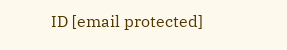ID [email protected]